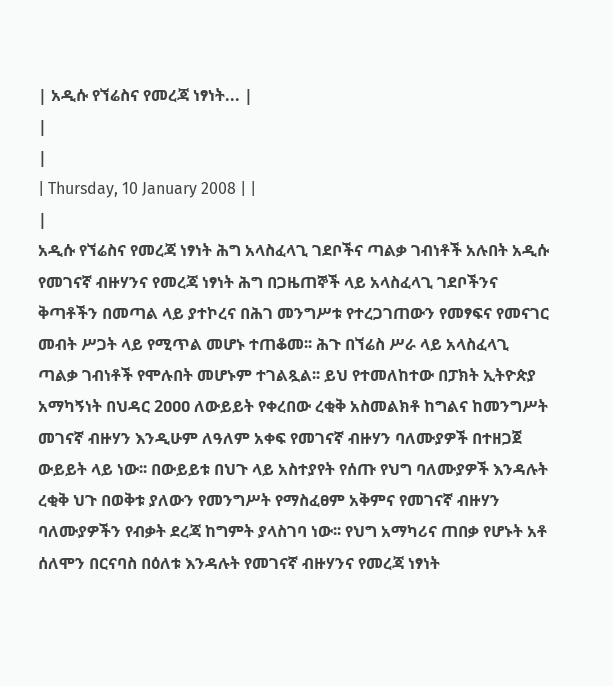| አዲሱ የኘሬስና የመረጃ ነፃነት... |
|
|
| Thursday, 10 January 2008 | |
|
አዲሱ የኘሬስና የመረጃ ነፃነት ሕግ አላስፈላጊ ገደቦችና ጣልቃ ገብነቶች አሉበት አዲሱ የመገናኛ ብዙሃንና የመረጃ ነፃነት ሕግ በጋዜጠኞች ላይ አላስፈላጊ ገደቦችንና ቅጣቶችን በመጣል ላይ ያተኮረና በሕገ መንግሥቱ የተረጋገጠውን የመፃፍና የመናገር መብት ሥጋት ላይ የሚጥል መሆኑ ተጠቆመ፡፡ ሕጉ በኘሬስ ሥራ ላይ አላስፈላጊ ጣልቃ ገብነቶች የሞሉበት መሆኑም ተገልጿል፡፡ ይህ የተመለከተው በፓክት ኢትዮጵያ አማካኝነት በህዳር 2ዐዐዐ ለውይይት የቀረበው ረቂቅ አስመልክቶ ከግልና ከመንግሥት መገናኛ ብዙሃን እንዲሁም ለዓለም አቀፍ የመገናኛ ብዙሃን ባለሙያዎች በተዘጋጀ ውይይት ላይ ነው፡፡ በውይይቱ በህጉ ላይ አስተያየት የሰጡ የህግ ባለሙያዎች እንዳሉት ረቂቅ ህጉ በወቅቱ ያለውን የመንግሥት የማስፈፀም አቅምና የመገናኛ ብዙሃን ባለሙያዎችን የብቃት ደረጃ ከግምት ያላስገባ ነው፡፡ የህግ አማካሪና ጠበቃ የሆኑት አቶ ሰለሞን በርናባስ በዕለቱ እንዳሉት የመገናኛ ብዙሃንና የመረጃ ነፃነት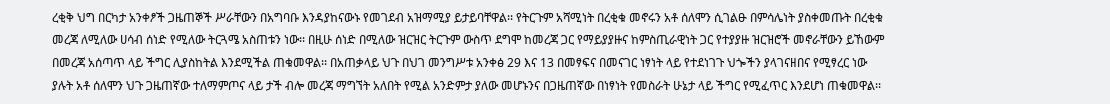ረቂቅ ህግ በርካታ አንቀፆች ጋዜጠኞች ሥራቸውን በአግባቡ እንዳያከናውኑ የመገደብ አዝማሚያ ይታይባቸዋል፡፡ የትርጉም አሻሚነት በረቂቁ መኖሩን አቶ ሰለሞን ሲገልፁ በምሳሌነት ያስቀመጡት በረቂቁ መረጃ ለሚለው ሀሳብ ሰነድ የሚለው ትርጓሜ አስጠቱን ነው፡፡ በዚሁ ሰነድ በሚለው ዝርዝር ትርጉም ውስጥ ደግሞ ከመረጃ ጋር የማይያያዙና ከምስጢራዊነት ጋር የተያያዙ ዝርዝሮች መኖራቸውን ይኸውም በመረጃ አሰጣጥ ላይ ችግር ሊያስከትል እንደሚችል ጠቁመዋል፡፡ በአጠቃላይ ህጉ በህገ መንግሥቱ አንቀፅ 29 እና 13 በመፃፍና በመናገር ነፃነት ላይ የተደነገጉ ህጐችን ያላገናዘበና የሚፃረር ነው ያሉት አቶ ሰለሞን ህጉ ጋዜጠኛው ተለማምጦና ላይ ታች ብሎ መረጃ ማግኘት አለበት የሚል አንድምታ ያለው መሆኑንና በጋዜጠኛው በነፃነት የመስራት ሁኔታ ላይ ችግር የሚፈጥር እንደሆነ ጠቁመዋል፡፡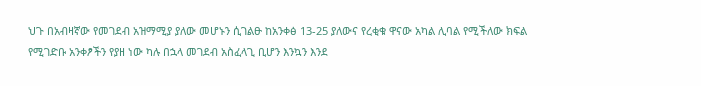ህጉ በአብዛኛው የመገደብ አዝማሚያ ያለው መሆኑን ሲገልፁ ከአንቀፅ 13-25 ያለውና የረቂቁ ዋናው አካል ሊባል የሚችለው ክፍል የሚገድቡ አንቀፆችን የያዘ ነው ካሉ በኋላ መገደብ አስፈላጊ ቢሆን እንኳን እንደ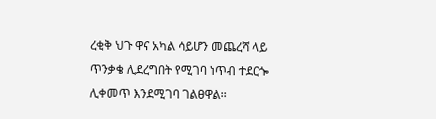ረቂቅ ህጉ ዋና አካል ሳይሆን መጨረሻ ላይ ጥንቃቄ ሊደረግበት የሚገባ ነጥብ ተደርጐ ሊቀመጥ እንደሚገባ ገልፀዋል፡፡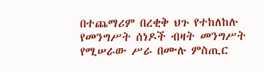በተጨማሪም በረቂቅ ህጉ የተከለከሉ የመንግሥት ሰነዶች ብዛት መንግሥት የሚሠራው ሥራ በሙሉ ምስጢር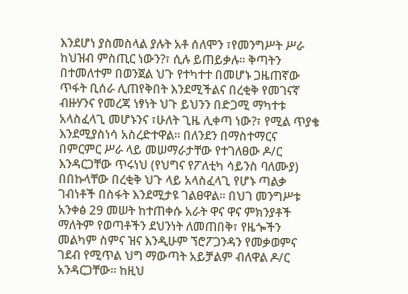እንደሆነ ያስመስላል ያሉት አቶ ሰለሞን ፣የመንግሥት ሥራ ከህዝብ ምስጢር ነውን?፣ ሲሉ ይጠይቃሉ፡፡ ቅጣትን በተመለተም በወንጀል ህጉ የተካተተ በመሆኑ ጋዜጠኛው ጥፋት ቢሰራ ሊጠየቅበት እንደሚችልና በረቂቅ የመገናኛ ብዙሃንና የመረጃ ነፃነት ህጉ ይህንን በድጋሚ ማካተቱ አላስፈላጊ መሆኑንና ፣ሁለት ጊዜ ሊቀጣ ነው?፣ የሚል ጥያቄ እንደሚያስነሳ አስረድተዋል፡፡ በለንደን በማስተማርና በምርምር ሥራ ላይ መሠማራታቸው የተገለፀው ዶ/ር እንዳርጋቸው ጥሩነህ (የህግና የፖለቲካ ሳይንስ ባለሙያ) በበኩላቸው በረቂቅ ህጉ ላይ አላስፈላጊ የሆኑ ጣልቃ ገብነቶች በስፋት እንደሚታዩ ገልፀዋል፡፡ በህገ መንግሥቱ አንቀፅ 29 መሠት ከተጠቀሱ አራት ዋና ዋና ምክንያቶች ማለትም የወጣቶችን ደህንነት ለመጠበቅ፣ የዜጐችን መልካም ስምና ዝና እንዲሁም ኘሮፖጋንዳን የመቃወምና ገደብ የሚጥል ህግ ማውጣት አይቻልም ብለዋል ዶ/ር አንዳርጋቸው፡፡ ከዚህ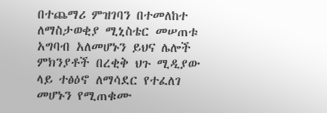በተጨማሪ ምዝገባን በተመለከተ ለማስታወቂያ ሚኒስቴር መሠጠቱ አግባብ አለመሆኑን ይህና ሌሎች ምክንያቶች በረቂቅ ህጉ ሚዲያው ላይ ተፅዕኖ ለማሳደር የተፈለገ መሆኑን የሚጠቁሙ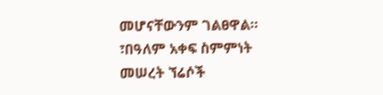መሆናቸውንም ገልፀዋል፡፡ ፣በዓለም አቀፍ ስምምነት መሠረት ኘሬሶች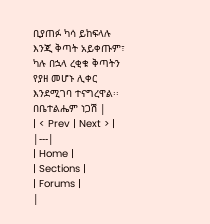ቢያጠፉ ካሳ ይከፍላሉ እንጂ ቅጣት አይቀጡም፣ ካሉ በኋላ ረቂቁ ቅጣትን የያዘ መሆኑ ሊቀር እንደሚገባ ተናግረዋል፡፡ በቤተልሔም ነጋሽ |
| < Prev | Next > |
|---|
| Home |
| Sections |
| Forums |
|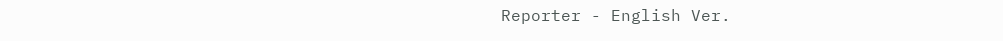Reporter - English Ver.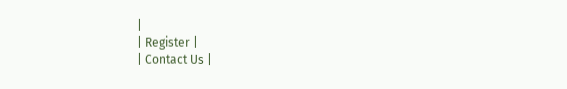|
| Register |
| Contact Us |